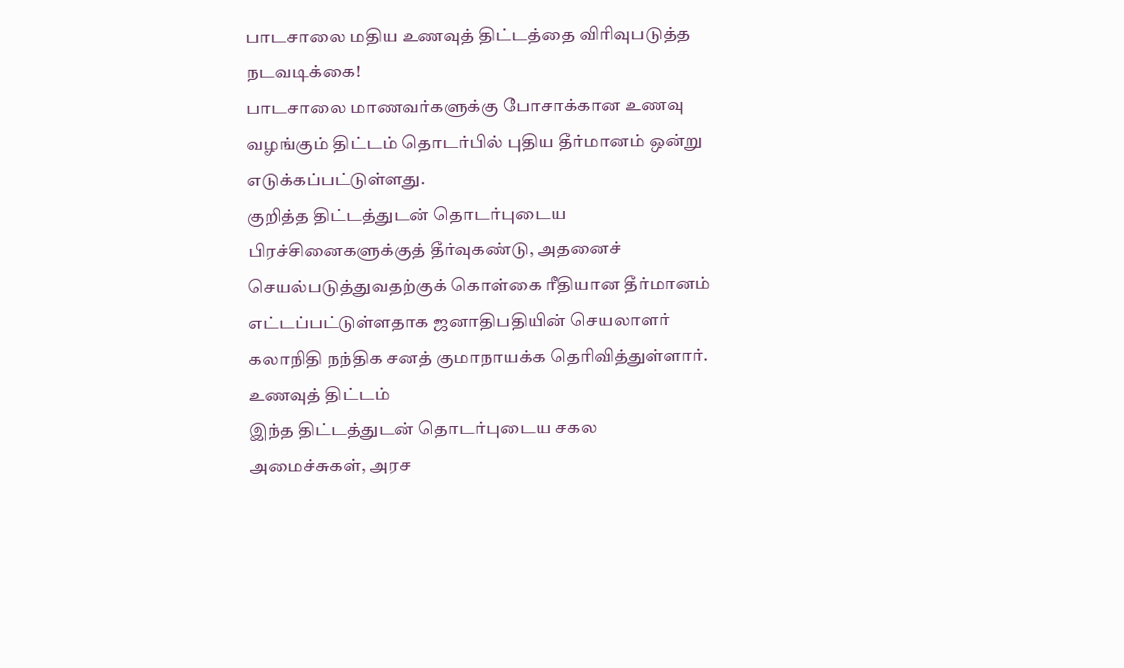பாடசாலை மதிய உணவுத் திட்டத்தை விரிவுபடுத்த நடவடிக்கை!
பாடசாலை மாணவர்களுக்கு போசாக்கான உணவு வழங்கும் திட்டம் தொடர்பில் புதிய தீர்மானம் ஒன்று எடுக்கப்பட்டுள்ளது.
குறித்த திட்டத்துடன் தொடர்புடைய பிரச்சினைகளுக்குத் தீர்வுகண்டு, அதனைச் செயல்படுத்துவதற்குக் கொள்கை ரீதியான தீர்மானம் எட்டப்பட்டுள்ளதாக ஜனாதிபதியின் செயலாளர் கலாநிதி நந்திக சனத் குமாநாயக்க தெரிவித்துள்ளார்.
உணவுத் திட்டம்
இந்த திட்டத்துடன் தொடர்புடைய சகல அமைச்சுகள், அரச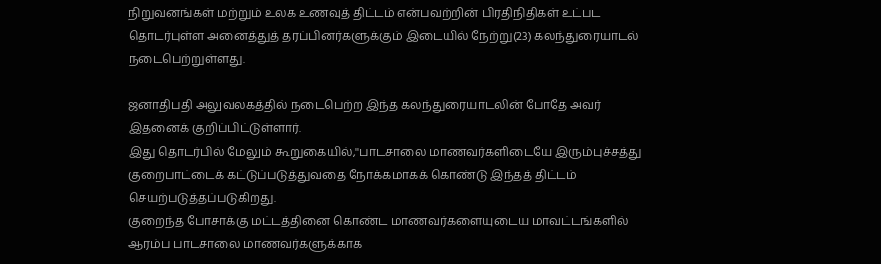நிறுவனங்கள் மற்றும் உலக உணவுத் திட்டம் என்பவற்றின் பிரதிநிதிகள் உட்பட தொடர்புள்ள அனைத்துத் தரப்பினர்களுக்கும் இடையில் நேற்று(23) கலந்துரையாடல் நடைபெற்றுள்ளது.

ஜனாதிபதி அலுவலகத்தில் நடைபெற்ற இந்த கலந்துரையாடலின் போதே அவர் இதனைக் குறிப்பிட்டுள்ளார்.
இது தொடர்பில் மேலும் கூறுகையில்,''பாடசாலை மாணவர்களிடையே இரும்புச்சத்து குறைபாட்டைக் கட்டுப்படுத்துவதை நோக்கமாகக் கொண்டு இந்தத் திட்டம் செயற்படுத்தப்படுகிறது.
குறைந்த போசாக்கு மட்டத்தினை கொண்ட மாணவர்களையுடைய மாவட்டங்களில் ஆரம்ப பாடசாலை மாணவர்களுக்காக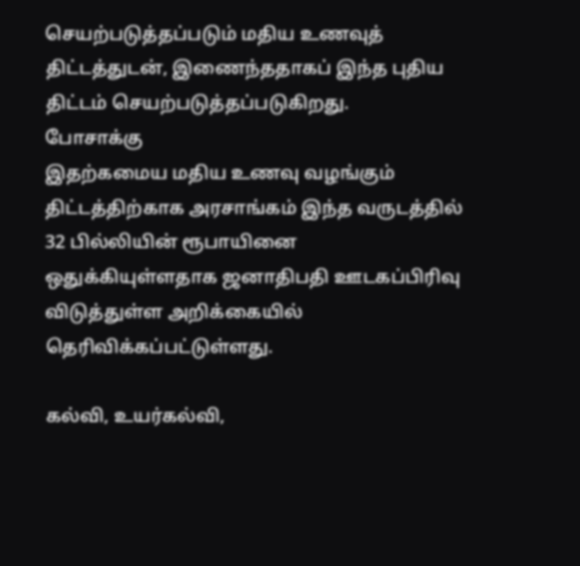செயற்படுத்தப்படும் மதிய உணவுத் திட்டத்துடன், இணைந்ததாகப் இந்த புதிய திட்டம் செயற்படுத்தப்படுகிறது.
போசாக்கு
இதற்கமைய மதிய உணவு வழங்கும் திட்டத்திற்காக அரசாங்கம் இந்த வருடத்தில் 32 பில்லியின் ரூபாயினை ஒதுக்கியுள்ளதாக ஜனாதிபதி ஊடகப்பிரிவு விடுத்துள்ள அறிக்கையில் தெரிவிக்கப்பட்டுள்ளது.

கல்வி, உயர்கல்வி,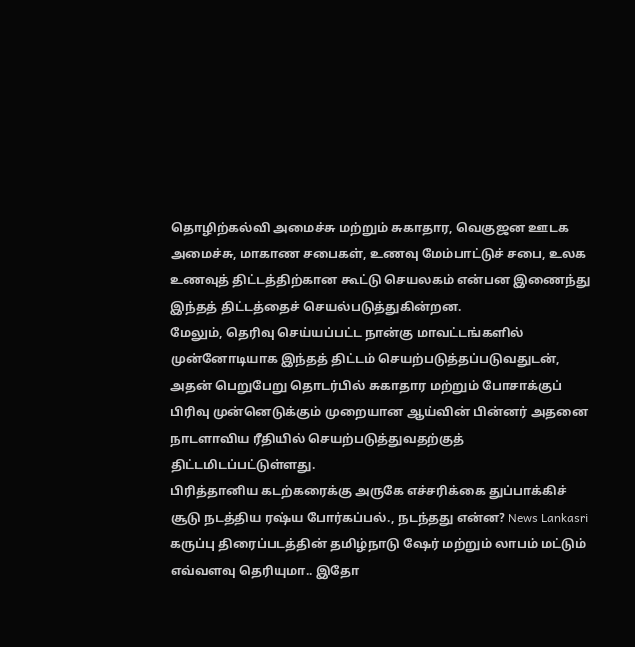தொழிற்கல்வி அமைச்சு மற்றும் சுகாதார, வெகுஜன ஊடக அமைச்சு, மாகாண சபைகள், உணவு மேம்பாட்டுச் சபை, உலக உணவுத் திட்டத்திற்கான கூட்டு செயலகம் என்பன இணைந்து இந்தத் திட்டத்தைச் செயல்படுத்துகின்றன.
மேலும், தெரிவு செய்யப்பட்ட நான்கு மாவட்டங்களில் முன்னோடியாக இந்தத் திட்டம் செயற்படுத்தப்படுவதுடன், அதன் பெறுபேறு தொடர்பில் சுகாதார மற்றும் போசாக்குப் பிரிவு முன்னெடுக்கும் முறையான ஆய்வின் பின்னர் அதனை நாடளாவிய ரீதியில் செயற்படுத்துவதற்குத் திட்டமிடப்பட்டுள்ளது.
பிரித்தானிய கடற்கரைக்கு அருகே எச்சரிக்கை துப்பாக்கிச் சூடு நடத்திய ரஷ்ய போர்கப்பல்., நடந்தது என்ன? News Lankasri
கருப்பு திரைப்படத்தின் தமிழ்நாடு ஷேர் மற்றும் லாபம் மட்டும் எவ்வளவு தெரியுமா.. இதோ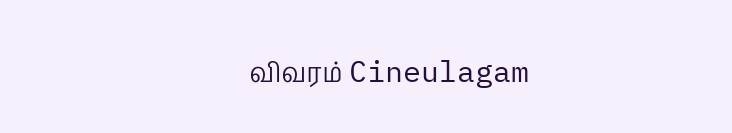விவரம் Cineulagam